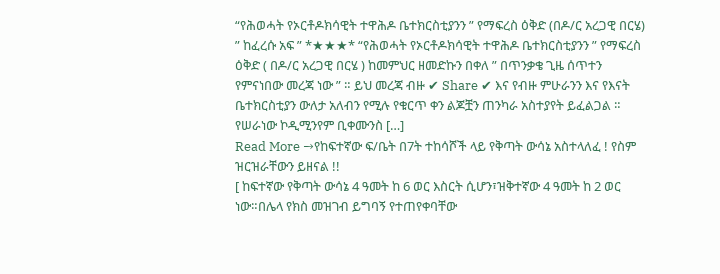“የሕወሓት የኦርቶዶክሳዊት ተዋሕዶ ቤተክርስቲያንን ” የማፍረስ ዕቅድ (በዶ/ር አረጋዊ በርሄ)
” ከፈረሱ አፍ ” *★★★* “የሕወሓት የኦርቶዶክሳዊት ተዋሕዶ ቤተክርስቲያንን ” የማፍረስ ዕቅድ ( በዶ/ር አረጋዊ በርሄ ) ከመምህር ዘመድኩን በቀለ ” በጥንቃቄ ጊዜ ሰጥተን የምናነበው መረጃ ነው ” ። ይህ መረጃ ብዙ ✔ Share ✔ እና የብዙ ምሁራንን እና የእናት ቤተክርስቲያን ውለታ አለብን የሚሉ የቁርጥ ቀን ልጆቿን ጠንካራ አስተያየት ይፈልጋል ። የሠራነው ኮዲሚንየም ቢቀሙንስ […]
Read More →የከፍተኛው ፍ/ቤት በ7ት ተከሳሾች ላይ የቅጣት ውሳኔ አስተላለፈ ! የስም ዝርዝራቸውን ይዘናል !!
[ ከፍተኛው የቅጣት ውሳኔ 4 ዓመት ከ 6 ወር እስርት ሲሆን፣ዝቅተኛው 4 ዓመት ከ 2 ወር ነው።በሌላ የክስ መዝገብ ይግባኝ የተጠየቀባቸው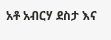አቶ አብርሃ ደስታ እና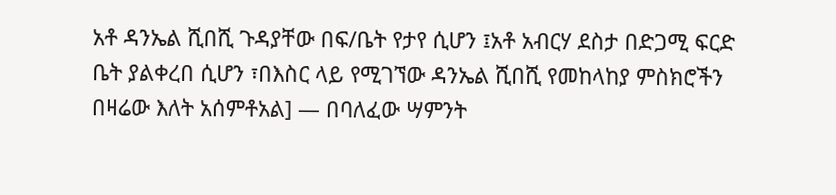አቶ ዳንኤል ሺበሺ ጉዳያቸው በፍ/ቤት የታየ ሲሆን ፤አቶ አብርሃ ደስታ በድጋሚ ፍርድ ቤት ያልቀረበ ሲሆን ፣በእስር ላይ የሚገኘው ዳንኤል ሺበሺ የመከላከያ ምስክሮችን በዛሬው እለት አሰምቶአል] — በባለፈው ሣምንት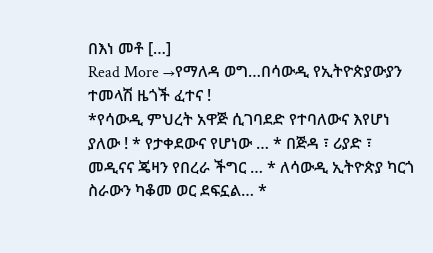በእነ መቶ […]
Read More →የማለዳ ወግ…በሳውዲ የኢትዮጵያውያን ተመላሽ ዜጎች ፈተና !
*የሳውዲ ምህረት አዋጅ ሲገባደድ የተባለውና እየሆነ ያለው ! * የታቀደውና የሆነው … * በጅዳ ፣ ሪያድ ፣ መዲናና ጄዛን የበረራ ችግር … * ለሳውዲ ኢትዮጵያ ካርጎ ስራውን ካቆመ ወር ደፍኗል… *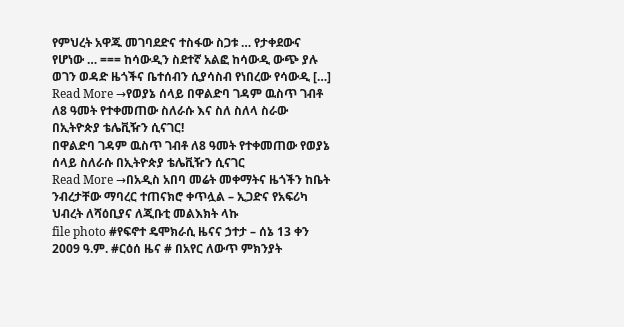የምህረት አዋጁ መገባደድና ተስፋው ስጋቱ … የታቀደውና የሆነው … === ከሳውዲን ስደተኛ አልፎ ከሳውዲ ውጭ ያሉ ወገን ወዳድ ዜጎችና ቤተሰብን ሲያሳስብ የነበረው የሳውዲ […]
Read More →የወያኔ ሰላይ በዋልድባ ገዳም ዉስጥ ገብቶ ለ8 ዓመት የተቀመጠው ስለራሱ እና ስለ ስለላ ስራው በኢትዮጵያ ቴሌቪዥን ሲናገር!
በዋልድባ ገዳም ዉስጥ ገብቶ ለ8 ዓመት የተቀመጠው የወያኔ ሰላይ ስለራሱ በኢትዮጵያ ቴሌቪዥን ሲናገር
Read More →በአዲስ አበባ መሬት መቀማትና ዜጎችን ከቤት ንብረታቸው ማባረር ተጠናክሮ ቀጥሏል – ኢጋድና የአፍሪካ ህብረት ለሻዕቢያና ለጂቡቲ መልእክት ላኩ
file photo #የፍኖተ ዴሞክራሲ ዜናና ኃተታ – ሰኔ 13 ቀን 2009 ዓ.ም. #ርዕሰ ዜና # በአየር ለውጥ ምክንያት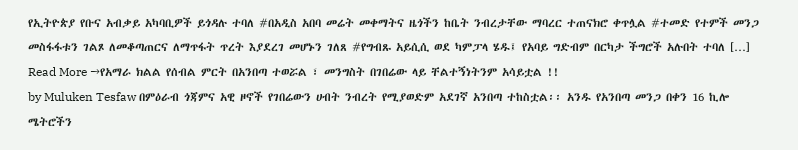የኢትዮጵያ የቡና አብቃይ አካባቢዎች ይጎዳሉ ተባለ #በአዲስ አበባ መሬት መቀማትና ዜጎችን ከቤት ንብረታቸው ማባረር ተጠናክሮ ቀጥሏል #ተመድ የተምች መንጋ መስፋፋቱን ገልጾ ለመቆጣጠርና ለማጥፋት ጥረት እያደረገ መሆኑን ገለጸ #የግብጹ አይሲሲ ወደ ካምፓላ ሄዱ፤ የአባይ ግድብም በርካታ ችግሮች አሉበት ተባለ […]
Read More →የአማራ ክልል የሰብል ምርት በአንበጣ ተወሯል ፣ መንግስት በገበሬው ላይ ቸልተኝነትንም አሳይቷል !!
by Muluken Tesfaw በምዕራብ ጎጃምና አዊ ዞኖች የገበሬውን ሀብት ንብረት የሚያወድም አደገኛ አንበጣ ተከስቷል፡፡ አንዱ የአንበጣ መንጋ በቀን 16 ኪሎ ሜትሮችን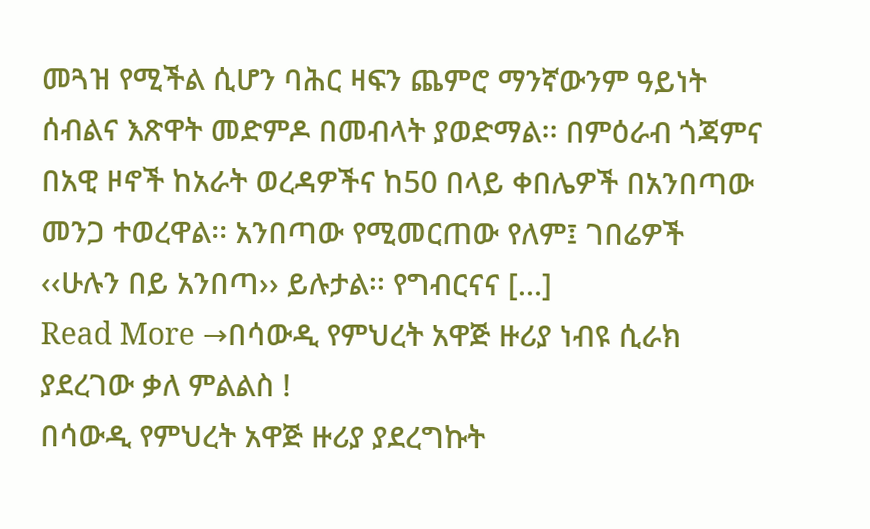መጓዝ የሚችል ሲሆን ባሕር ዛፍን ጨምሮ ማንኛውንም ዓይነት ሰብልና እጽዋት መድምዶ በመብላት ያወድማል፡፡ በምዕራብ ጎጃምና በአዊ ዞኖች ከአራት ወረዳዎችና ከ50 በላይ ቀበሌዎች በአንበጣው መንጋ ተወረዋል፡፡ አንበጣው የሚመርጠው የለም፤ ገበሬዎች ‹‹ሁሉን በይ አንበጣ›› ይሉታል፡፡ የግብርናና […]
Read More →በሳውዲ የምህረት አዋጅ ዙሪያ ነብዩ ሲራክ ያደረገው ቃለ ምልልስ !
በሳውዲ የምህረት አዋጅ ዙሪያ ያደረግኩት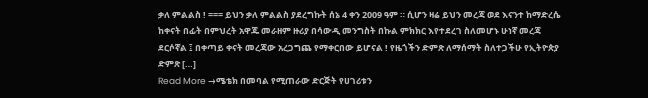ቃለ ምልልስ ! === ይህን ቃለ ምልልስ ያደረግኩት ሰኔ 4 ቀን 2009 ዓም ። ሲሆን ዛሬ ይህን መረጃ ወደ እናንተ ከማድረሴ ከቀናት በፊት በምህረት አዋጁ መራዘም ዙሪያ በሳውዲ መንግስት በኩል ምክክር እየተደረገ ስለመሆኑ ሁነኛ መረጃ ደርሶኛል ፤ በቀጣይ ቀናት መረጃው አረጋግጨ የማቀርበው ይሆናል ! የዜጎችን ድምጽ ለማሰማት ስለተጋችሁ የኢትዮጵያ ድምጽ […]
Read More →ሜቴክ በመባል የሚጠራው ድርጅት የሀገሪቱን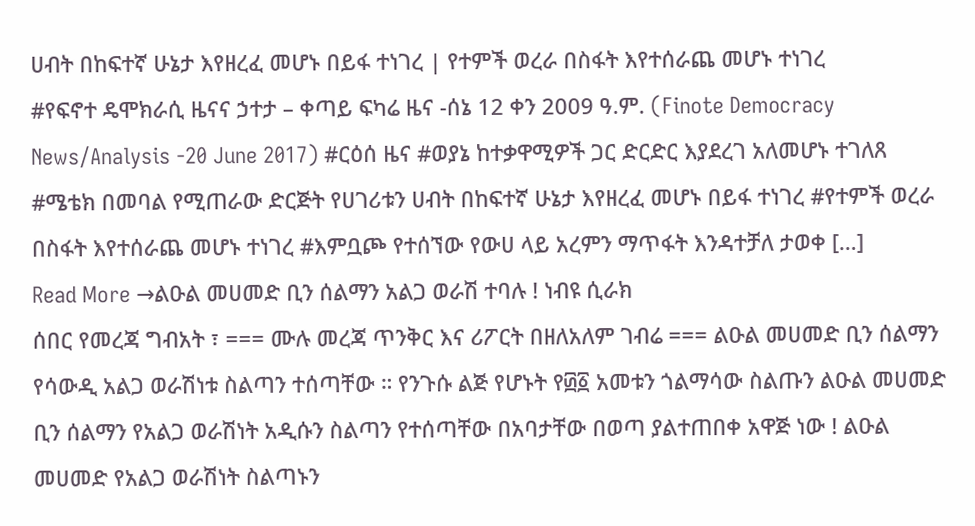ሀብት በከፍተኛ ሁኔታ እየዘረፈ መሆኑ በይፋ ተነገረ | የተምች ወረራ በስፋት እየተሰራጨ መሆኑ ተነገረ
#የፍኖተ ዴሞክራሲ ዜናና ኃተታ – ቀጣይ ፍካሬ ዜና -ሰኔ 12 ቀን 2009 ዓ.ም. (Finote Democracy News/Analysis -20 June 2017) #ርዕሰ ዜና #ወያኔ ከተቃዋሚዎች ጋር ድርድር እያደረገ አለመሆኑ ተገለጸ #ሜቴክ በመባል የሚጠራው ድርጅት የሀገሪቱን ሀብት በከፍተኛ ሁኔታ እየዘረፈ መሆኑ በይፋ ተነገረ #የተምች ወረራ በስፋት እየተሰራጨ መሆኑ ተነገረ #እምቧጮ የተሰኘው የውሀ ላይ አረምን ማጥፋት እንዳተቻለ ታወቀ […]
Read More →ልዑል መሀመድ ቢን ሰልማን አልጋ ወራሽ ተባሉ ! ነብዩ ሲራክ
ሰበር የመረጃ ግብአት ፣ === ሙሉ መረጃ ጥንቅር እና ሪፖርት በዘለአለም ገብሬ === ልዑል መሀመድ ቢን ሰልማን የሳውዲ አልጋ ወራሽነቱ ስልጣን ተሰጣቸው ። የንጉሱ ልጅ የሆኑት የ፴፩ አመቱን ጎልማሳው ስልጡን ልዑል መሀመድ ቢን ሰልማን የአልጋ ወራሽነት አዲሱን ስልጣን የተሰጣቸው በአባታቸው በወጣ ያልተጠበቀ አዋጅ ነው ! ልዑል መሀመድ የአልጋ ወራሽነት ስልጣኑን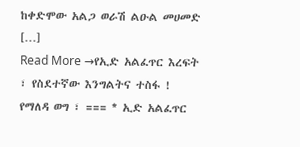ከቀድሞው አልጋ ወራሽ ልዑል መሀመድ […]
Read More →የኢድ አልፈጥር እረፍት ፣ የስደተኛው እንግልትና ተስፋ !
የማለዳ ወግ ፣ === * ኢድ አልፈጥር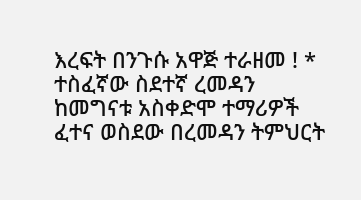እረፍት በንጉሱ አዋጅ ተራዘመ ! * ተስፈኛው ስደተኛ ረመዳን ከመግናቱ አስቀድሞ ተማሪዎች ፈተና ወስደው በረመዳን ትምህርት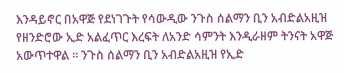እንዳይኖር በአዋጅ የደነገጉት የሳውዲው ንጉስ ሰልማን ቢን አብድልአዚዝ የዘንድሮው ኢድ አልፈጥር እረፍት ለአንድ ሳምንት እንዲራዘም ትንናት አዋጅ አውጥተዋል ። ንጉስ ሰልማን ቢን አብድልአዚዝ የኢድ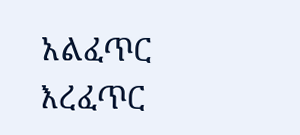አልፈጥር እረፈጥር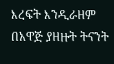እረፍት እንዲራዘም በአዋጅ ያዘዙት ትናንት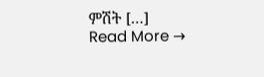ምሽት […]
Read More →